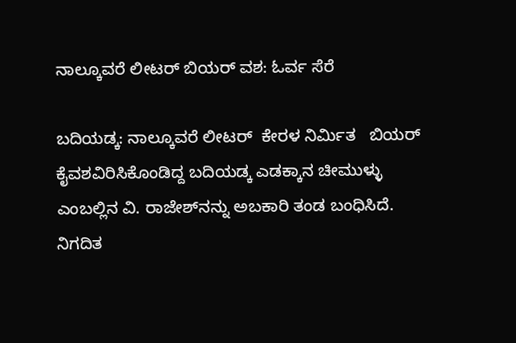ನಾಲ್ಕೂವರೆ ಲೀಟರ್ ಬಿಯರ್ ವಶ: ಓರ್ವ ಸೆರೆ

ಬದಿಯಡ್ಕ: ನಾಲ್ಕೂವರೆ ಲೀಟರ್  ಕೇರಳ ನಿರ್ಮಿತ   ಬಿಯರ್ ಕೈವಶವಿರಿಸಿಕೊಂಡಿದ್ದ ಬದಿಯಡ್ಕ ಎಡಕ್ಕಾನ ಚೀಮುಳ್ಳು ಎಂಬಲ್ಲಿನ ವಿ. ರಾಜೇಶ್‌ನನ್ನು ಅಬಕಾರಿ ತಂಡ ಬಂಧಿಸಿದೆ. ನಿಗದಿತ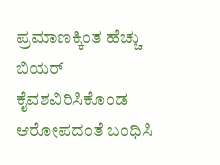ಪ್ರಮಾಣಕ್ಕಿಂತ ಹೆಚ್ಚು ಬಿಯರ್ ಕೈವಶವಿರಿಸಿಕೊಂಡ ಆರೋಪದಂತೆ ಬಂಧಿಸಿ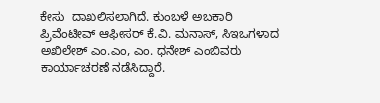ಕೇಸು  ದಾಖಲಿಸಲಾಗಿದೆ. ಕುಂಬಳೆ ಅಬಕಾರಿ ಪ್ರಿವೆಂಟೀವ್ ಆಫೀಸರ್ ಕೆ.ವಿ. ಮನಾಸ್, ಸಿಇಒಗಳಾದ ಅಖಿಲೇಶ್ ಎಂ.ಎಂ, ಎಂ. ಧನೇಶ್ ಎಂಬಿವರು ಕಾರ್ಯಾಚರಣೆ ನಡೆಸಿದ್ದಾರೆ.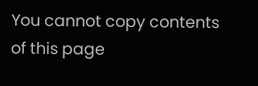You cannot copy contents of this page